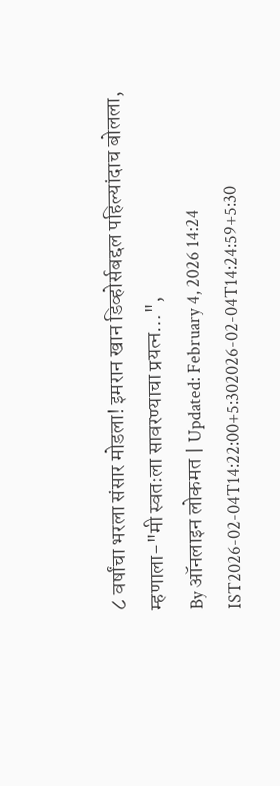८ वर्षांचा भरला संसार मोडला! इमरान खान डिव्होर्सबद्दल पहिल्यांदाच बोलला, म्हणाला-"मी स्वतःला सावरण्याचा प्रयत्न…",
By ऑनलाइन लोकमत | Updated: February 4, 2026 14:24 IST2026-02-04T14:22:00+5:302026-02-04T14:24:59+5:30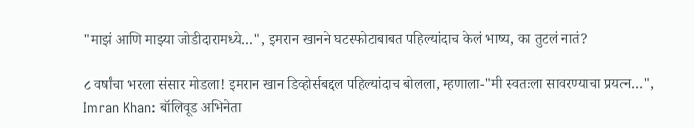"माझं आणि माझ्या जोडीदारामध्ये…", इमरान खानने घटस्फोटाबाबत पहिल्यांदाच केलं भाष्य, का तुटलं नातं?

८ वर्षांचा भरला संसार मोडला! इमरान खान डिव्होर्सबद्दल पहिल्यांदाच बोलला, म्हणाला-"मी स्वतःला सावरण्याचा प्रयत्न…",
Imran Khan: बॉलिवूड अभिनेता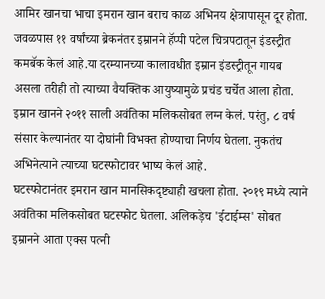आमिर खानचा भाचा इमरान खान बराच काळ अभिनय क्षेत्रापासून दूर होता. जवळपास ११ वर्षांच्या ब्रेकनंतर इम्रानने हॅप्पी पटेल चित्रपटातून इंडस्ट्रीत कमबॅक केलं आहे.या दरम्यानच्या कालावधीत इम्रान इंडस्ट्रीतून गायब असला तरीही तो त्याच्या वैयक्तिक आयुष्यामुळे प्रचंड चर्चेत आला होता. इम्रान खानने २०११ साली अवंतिका मलिकसोबत लग्न केलं. परंतु, ८ वर्ष संसार केल्यानंतर या दोघांनी विभक्त होण्याचा निर्णय घेतला. नुकतंच अभिनेत्याने त्याच्या घटस्फोटावर भाष्य केलं आहे.
घटस्फोटानंतर इमरान खान मानसिकदृष्ट्याही खचला होता. २०१९ मध्ये त्याने अवंतिका मलिकसोबत घटस्फोट घेतला. अलिकड़ेच 'ईटाईम्स' सोबत इम्रानने आता एक्स पत्नी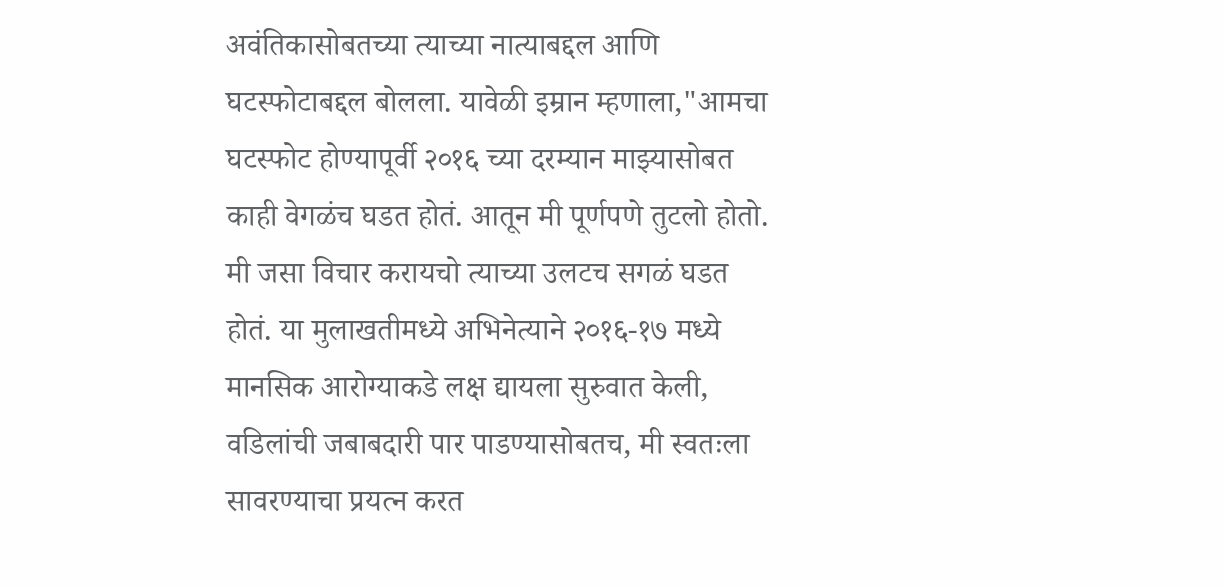अवंतिकासोबतच्या त्याच्या नात्याबद्दल आणि घटस्फोटाबद्दल बोलला. यावेळी इम्रान म्हणाला,"आमचा घटस्फोट होण्यापूर्वी २०१६ च्या दरम्यान माझ्यासोबत काही वेगळंच घडत होतं. आतून मी पूर्णपणे तुटलो होतो. मी जसा विचार करायचो त्याच्या उलटच सगळं घडत होतं. या मुलाखतीमध्ये अभिनेत्याने २०१६-१७ मध्ये मानसिक आरोग्याकडे लक्ष द्यायला सुरुवात केली, वडिलांची जबाबदारी पार पाडण्यासोबतच, मी स्वतःला सावरण्याचा प्रयत्न करत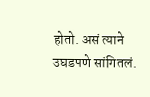होतो. असं त्याने उघडपणे सांगितलं.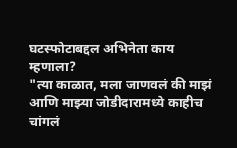घटस्फोटाबद्दल अभिनेता काय म्हणाला?
"त्या काळात, मला जाणवलं की माझं आणि माझ्या जोडीदारामध्ये काहीच चांगलं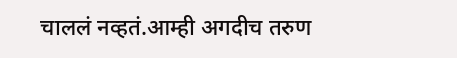चाललं नव्हतं.आम्ही अगदीच तरुण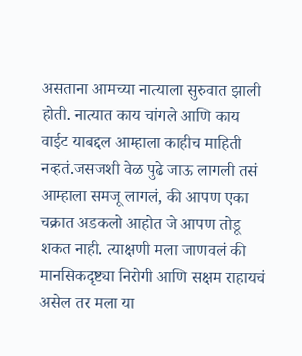असताना आमच्या नात्याला सुरुवात झाली होती. नात्यात काय चांगले आणि काय वाईट याबद्दल आम्हाला काहीच माहिती नव्हतं.जसजशी वेळ पुढे जाऊ लागली तसं आम्हाला समजू लागलं, की आपण एका चक्रात अडकलो आहोत जे आपण तोडू शकत नाही. त्याक्षणी मला जाणवलं की मानसिकदृष्ट्या निरोगी आणि सक्षम राहायचं असेल तर मला या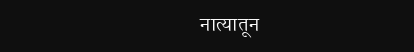नात्यातून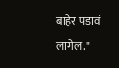बाहेर पडावं लागेल."